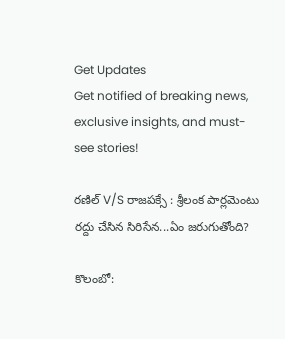Get Updates
Get notified of breaking news, exclusive insights, and must-see stories!

రణిల్ V/S రాజపక్సే : శ్రీలంక పార్లమెంటు రద్దు చేసిన సిరిసేన...ఏం జరుగుతోంది?

కొలంబో: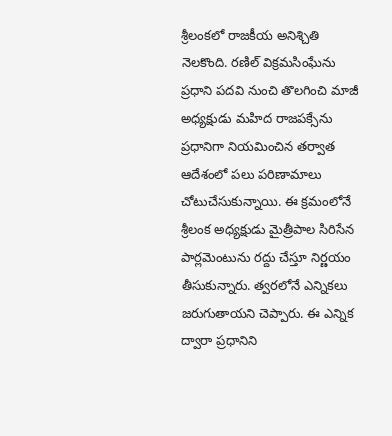శ్రీలంకలో రాజకీయ అనిశ్చితి నెలకొంది. రణిల్ విక్రమసింఘేను ప్రధాని పదవి నుంచి తొలగించి మాజీ అధ్యక్షుడు మహిద రాజపక్సేను ప్రధానిగా నియమించిన తర్వాత ఆదేశంలో పలు పరిణామాలు చోటుచేసుకున్నాయి. ఈ క్రమంలోనే శ్రీలంక అధ్యక్షుడు మైత్రీపాల సిరిసేన పార్లమెంటును రద్దు చేస్తూ నిర్ణయం తీసుకున్నారు. త్వరలోనే ఎన్నికలు జరుగుతాయని చెప్పారు. ఈ ఎన్నిక ద్వారా ప్రధానిని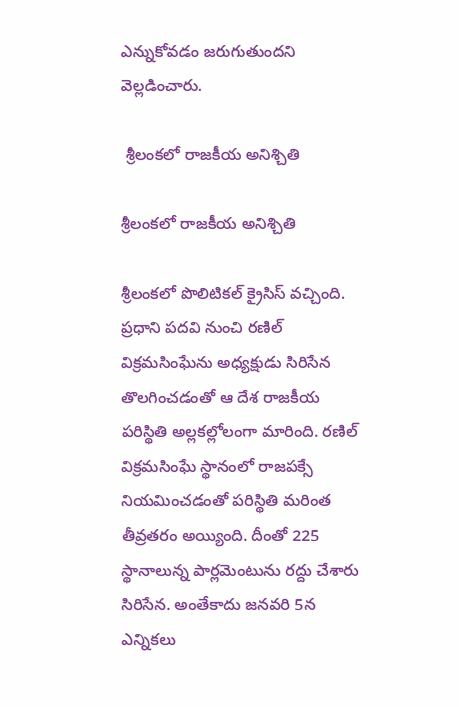ఎన్నుకోవడం జరుగుతుందని వెల్లడించారు.

 శ్రీలంకలో రాజకీయ అనిశ్చితి

శ్రీలంకలో రాజకీయ అనిశ్చితి

శ్రీలంకలో పొలిటికల్ క్రైసిస్ వచ్చింది. ప్రధాని పదవి నుంచి రణిల్ విక్రమసింఘేను అధ్యక్షుడు సిరిసేన తొలగించడంతో ఆ దేశ రాజకీయ పరిస్థితి అల్లకల్లోలంగా మారింది. రణిల్ విక్రమసింఘే స్థానంలో రాజపక్సే నియమించడంతో పరిస్థితి మరింత తీవ్రతరం అయ్యింది. దీంతో 225 స్థానాలున్న పార్లమెంటును రద్దు చేశారు సిరిసేన. అంతేకాదు జనవరి 5న ఎన్నికలు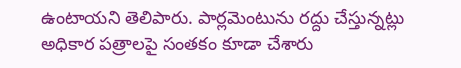ఉంటాయని తెలిపారు. పార్లమెంటును రద్దు చేస్తున్నట్లు అధికార పత్రాలపై సంతకం కూడా చేశారు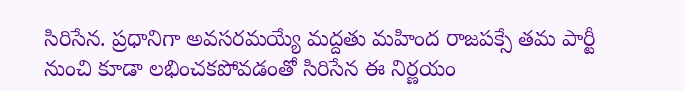సిరిసేన. ప్రధానిగా అవసరమయ్యే మద్దతు మహింద రాజపక్సే తమ పార్టీ నుంచి కూడా లభించకపోవడంతో సిరిసేన ఈ నిర్ణయం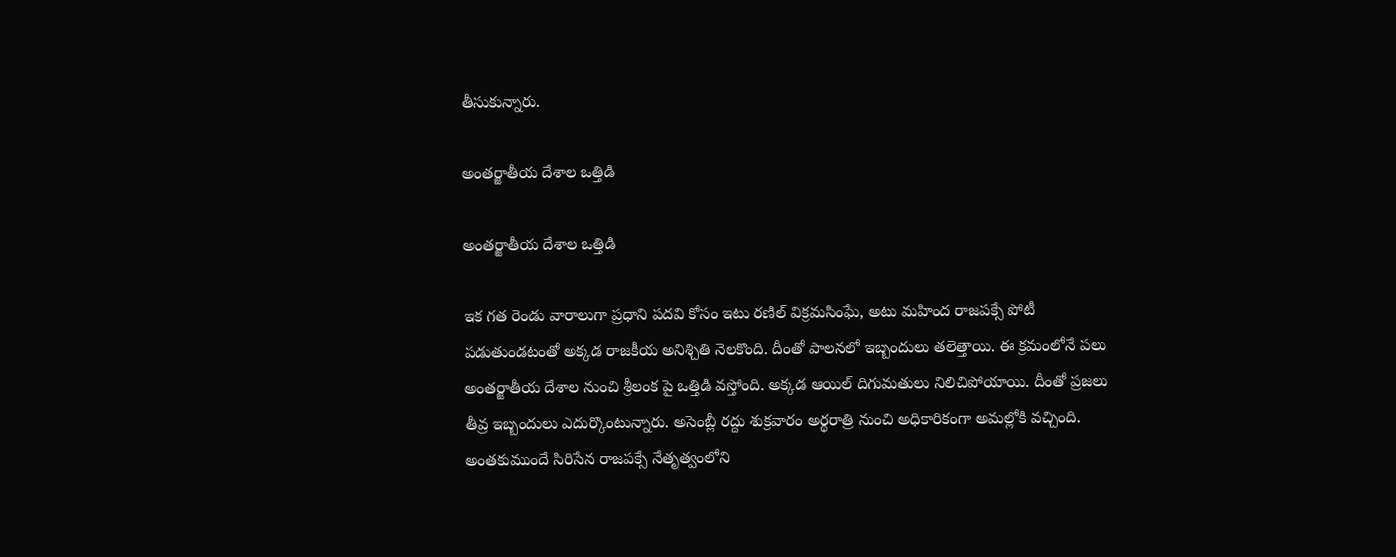తీసుకున్నారు.

అంతర్జాతీయ దేశాల ఒత్తిడి

అంతర్జాతీయ దేశాల ఒత్తిడి

ఇక గత రెండు వారాలుగా ప్రధాని పదవి కోసం ఇటు రణిల్ విక్రమసింఘే, అటు మహింద రాజపక్సే పోటీ పడుతుండటంతో అక్కడ రాజకీయ అనిశ్చితి నెలకొంది. దీంతో పాలనలో ఇబ్బందులు తలెత్తాయి. ఈ క్రమంలోనే పలు అంతర్జాతీయ దేశాల నుంచి శ్రీలంక పై ఒత్తిడి వస్తోంది. అక్కడ ఆయిల్ దిగుమతులు నిలిచిపోయాయి. దీంతో ప్రజలు తీవ్ర ఇబ్బందులు ఎదుర్కొంటున్నారు. అసెంబ్లీ రద్దు శుక్రవారం అర్థరాత్రి నుంచి అధికారికంగా అమల్లోకి వచ్చింది. అంతకుముందే సిరిసేన రాజపక్సే నేతృత్వంలోని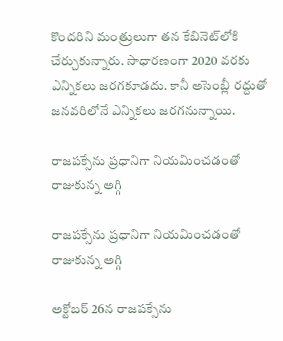కొందరిని మంత్రులుగా తన కేబినెట్‌లోకి చేర్చుకున్నారు. సాధారణంగా 2020 వరకు ఎన్నికలు జరగకూడదు. కానీ అసెంబ్లీ రద్దుతో జనవరిలోనే ఎన్నికలు జరగనున్నాయి.

రాజపక్సేను ప్రధానిగా నియమించడంతో రాజుకున్న అగ్గి

రాజపక్సేను ప్రధానిగా నియమించడంతో రాజుకున్న అగ్గి

అక్టోబర్ 26న రాజపక్సేను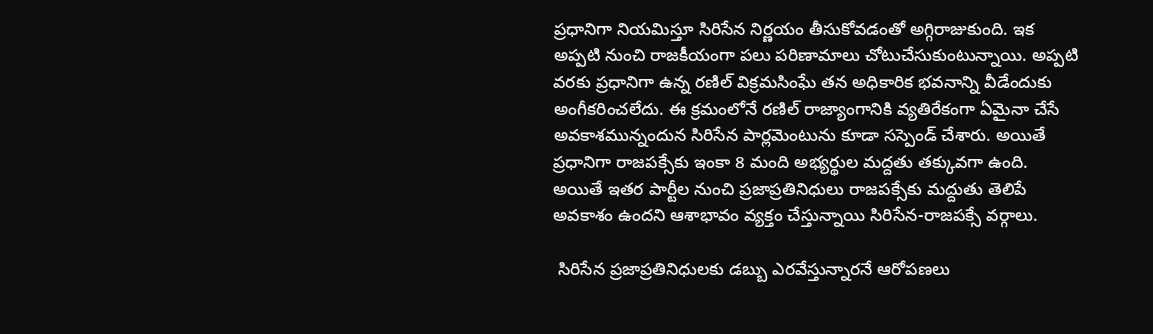ప్రధానిగా నియమిస్తూ సిరిసేన నిర్ణయం తీసుకోవడంతో అగ్గిరాజుకుంది. ఇక అప్పటి నుంచి రాజకీయంగా పలు పరిణామాలు చోటుచేసుకుంటున్నాయి. అప్పటి వరకు ప్రధానిగా ఉన్న రణిల్ విక్రమసింఘే తన అధికారిక భవనాన్ని వీడేందుకు అంగీకరించలేదు. ఈ క్రమంలోనే రణిల్ రాజ్యాంగానికి వ్యతిరేకంగా ఏమైనా చేసే అవకాశమున్నందున సిరిసేన పార్లమెంటును కూడా సస్పెండ్ చేశారు. అయితే ప్రధానిగా రాజపక్సేకు ఇంకా 8 మంది అభ్యర్థుల మద్దతు తక్కువగా ఉంది. అయితే ఇతర పార్టీల నుంచి ప్రజాప్రతినిధులు రాజపక్సేకు మద్దుతు తెలిపే అవకాశం ఉందని ఆశాభావం వ్యక్తం చేస్తున్నాయి సిరిసేన-రాజపక్సే వర్గాలు.

 సిరిసేన ప్రజాప్రతినిధులకు డబ్బు ఎరవేస్తున్నారనే ఆరోపణలు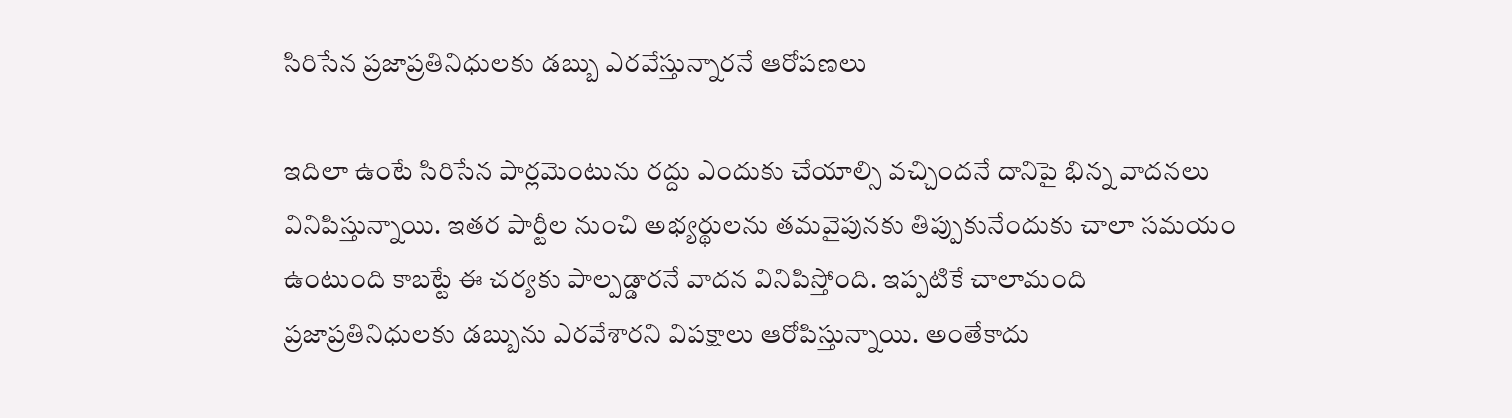సిరిసేన ప్రజాప్రతినిధులకు డబ్బు ఎరవేస్తున్నారనే ఆరోపణలు

ఇదిలా ఉంటే సిరిసేన పార్లమెంటును రద్దు ఎందుకు చేయాల్సి వచ్చిందనే దానిపై భిన్న వాదనలు వినిపిస్తున్నాయి. ఇతర పార్టీల నుంచి అభ్యర్థులను తమవైపునకు తిప్పుకునేందుకు చాలా సమయం ఉంటుంది కాబట్టే ఈ చర్యకు పాల్పడ్డారనే వాదన వినిపిస్తోంది. ఇప్పటికే చాలామంది ప్రజాప్రతినిధులకు డబ్బును ఎరవేశారని విపక్షాలు ఆరోపిస్తున్నాయి. అంతేకాదు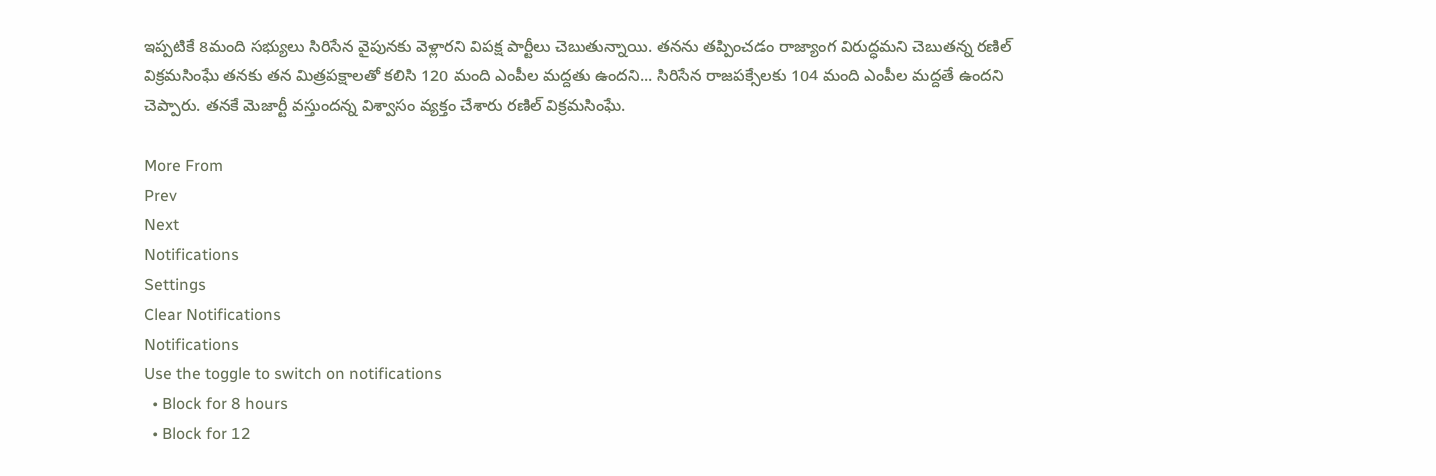ఇప్పటికే 8మంది సభ్యులు సిరిసేన వైపునకు వెళ్లారని విపక్ష పార్టీలు చెబుతున్నాయి. తనను తప్పించడం రాజ్యాంగ విరుద్ధమని చెబుతన్న రణిల్ విక్రమసింఘే తనకు తన మిత్రపక్షాలతో కలిసి 120 మంది ఎంపీల మద్దతు ఉందని... సిరిసేన రాజపక్సేలకు 104 మంది ఎంపీల మద్దతే ఉందని చెప్పారు. తనకే మెజార్టీ వస్తుందన్న విశ్వాసం వ్యక్తం చేశారు రణిల్ విక్రమసింఘే.

More From
Prev
Next
Notifications
Settings
Clear Notifications
Notifications
Use the toggle to switch on notifications
  • Block for 8 hours
  • Block for 12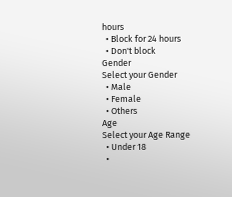hours
  • Block for 24 hours
  • Don't block
Gender
Select your Gender
  • Male
  • Female
  • Others
Age
Select your Age Range
  • Under 18
  •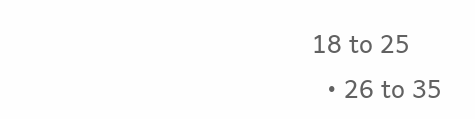18 to 25
  • 26 to 35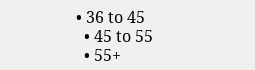• 36 to 45
  • 45 to 55
  • 55+